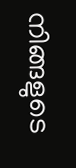നിങ്ങളുടെ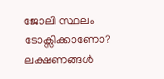ജോലി സ്ഥലം ടോക്സിക്കാണോ? ലക്ഷണങ്ങൾ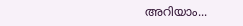അറിയാം...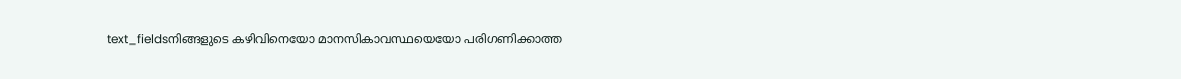text_fieldsനിങ്ങളുടെ കഴിവിനെയോ മാനസികാവസ്ഥയെയോ പരിഗണിക്കാത്ത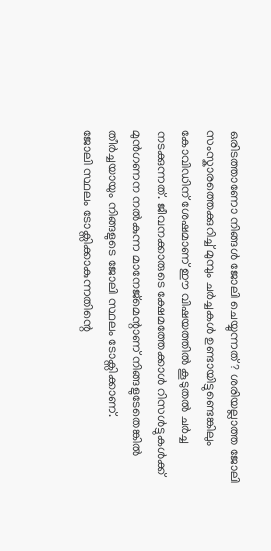ഒരിടത്താണോ നിങ്ങൾ ജോലി ചെയ്യുന്നത്? ശരിയല്ലാത്ത ജോലി സംസ്കാരത്തെക്കുറിച്ച് മുമ്പും ചർച്ചകൾ ഉണ്ടായിട്ടുണ്ടെങ്കിലും കോവിഡിന് ശേഷമാണ് ഈ വിഷയത്തിൽ കൂടുതൽ ചർച്ച നടക്കുന്നത്. ജീവനക്കാരുടെ ക്ഷേമത്തേക്കാൾ റിസൾട്ടുകൾക്ക് മുൻഗണന നൽകുന്ന മാനേജ്മെന്റാണ് നിങ്ങളുടേതെങ്കിൽ തീർച്ചയായും നിങ്ങളുടെ ജോലി സ്ഥലം ടോക്സിക്കാണ്.
ജോലി സ്ഥലം ടോക്സിക്കാകുന്നതിന്റെ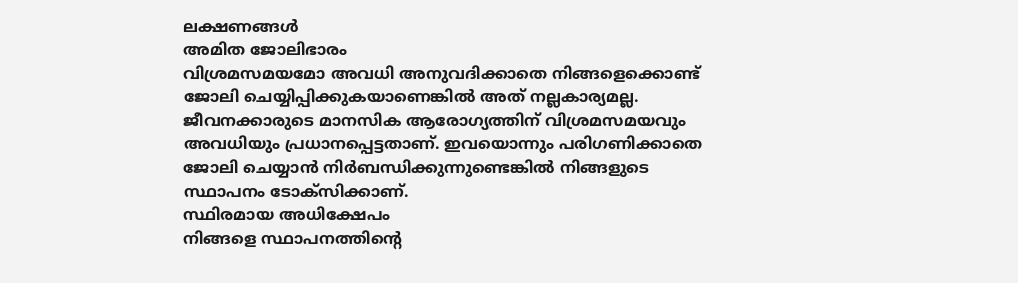ലക്ഷണങ്ങൾ
അമിത ജോലിഭാരം
വിശ്രമസമയമോ അവധി അനുവദിക്കാതെ നിങ്ങളെക്കൊണ്ട് ജോലി ചെയ്യിപ്പിക്കുകയാണെങ്കിൽ അത് നല്ലകാര്യമല്ല. ജീവനക്കാരുടെ മാനസിക ആരോഗ്യത്തിന് വിശ്രമസമയവും അവധിയും പ്രധാനപ്പെട്ടതാണ്. ഇവയൊന്നും പരിഗണിക്കാതെ ജോലി ചെയ്യാൻ നിർബന്ധിക്കുന്നുണ്ടെങ്കിൽ നിങ്ങളുടെ സ്ഥാപനം ടോക്സിക്കാണ്.
സ്ഥിരമായ അധിക്ഷേപം
നിങ്ങളെ സ്ഥാപനത്തിന്റെ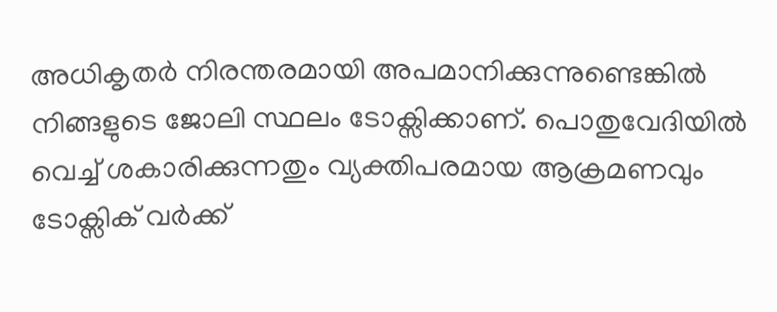അധികൃതർ നിരന്തരമായി അപമാനിക്കുന്നുണ്ടെങ്കിൽ നിങ്ങളുടെ ജോലി സ്ഥലം ടോക്സിക്കാണ്. പൊതുവേദിയിൽ വെച്ച് ശകാരിക്കുന്നതും വ്യക്തിപരമായ ആക്രമണവും ടോക്സിക് വർക്ക്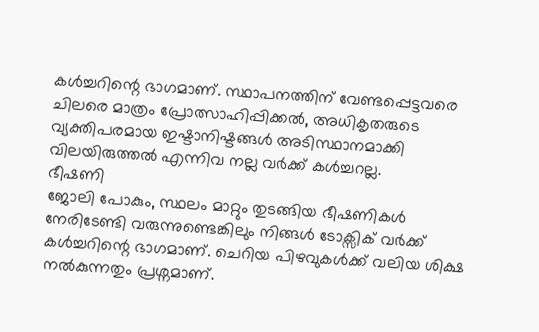കൾച്ചറിന്റെ ഭാഗമാണ്. സ്ഥാപനത്തിന് വേണ്ടപ്പെട്ടവരെ ചിലരെ മാത്രം പ്രോത്സാഹിപ്പിക്കൽ, അധികൃതരുടെ വ്യക്തിപരമായ ഇഷ്ടാനിഷ്ടങ്ങൾ അടിസ്ഥാനമാക്കി വിലയിരുത്തൽ എന്നിവ നല്ല വർക്ക് കൾച്ചറല്ല.
ഭീഷണി
ജോലി പോകും, സ്ഥലം മാറ്റും തുടങ്ങിയ ഭീഷണികൾ നേരിടേണ്ടി വരുന്നുണ്ടെങ്കിലും നിങ്ങൾ ടോക്സിക് വർക്ക് കൾച്ചറിന്റെ ഭാഗമാണ്. ചെറിയ പിഴവുകൾക്ക് വലിയ ശിക്ഷ നൽകുന്നതും പ്രശ്നമാണ്.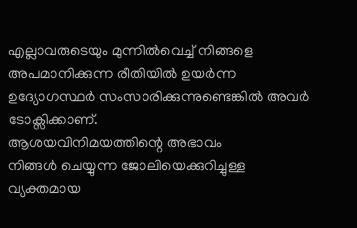എല്ലാവരുടെയും മുന്നിൽവെച്ച് നിങ്ങളെ അപമാനിക്കുന്ന രീതിയിൽ ഉയർന്ന ഉദ്യോഗസ്ഥർ സംസാരിക്കുന്നുണ്ടെങ്കിൽ അവർ ടോക്സിക്കാണ്.
ആശയവിനിമയത്തിന്റെ അഭാവം
നിങ്ങൾ ചെയ്യുന്ന ജോലിയെക്കുറിച്ചുള്ള വ്യക്തമായ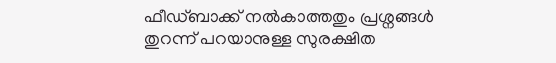ഫീഡ്ബാക്ക് നൽകാത്തതും പ്രശ്നങ്ങൾ തുറന്ന് പറയാനുള്ള സുരക്ഷിത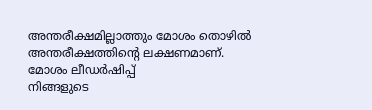അന്തരീക്ഷമില്ലാത്തും മോശം തൊഴിൽ അന്തരീക്ഷത്തിന്റെ ലക്ഷണമാണ്.
മോശം ലീഡർഷിപ്പ്
നിങ്ങളുടെ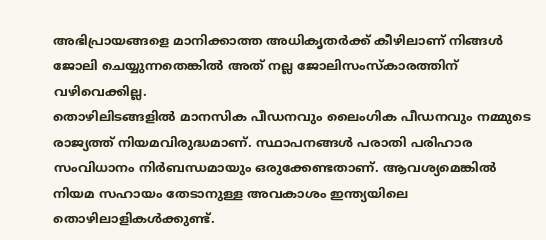അഭിപ്രായങ്ങളെ മാനിക്കാത്ത അധികൃതർക്ക് കീഴിലാണ് നിങ്ങൾ ജോലി ചെയ്യുന്നതെങ്കിൽ അത് നല്ല ജോലിസംസ്കാരത്തിന് വഴിവെക്കില്ല.
തൊഴിലിടങ്ങളിൽ മാനസിക പീഡനവും ലൈംഗിക പീഡനവും നമ്മുടെ രാജ്യത്ത് നിയമവിരുദ്ധമാണ്. സ്ഥാപനങ്ങൾ പരാതി പരിഹാര സംവിധാനം നിർബന്ധമായും ഒരുക്കേണ്ടതാണ്. ആവശ്യമെങ്കിൽ നിയമ സഹായം തേടാനുള്ള അവകാശം ഇന്ത്യയിലെ തൊഴിലാളികൾക്കുണ്ട്.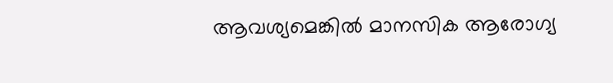ആവശ്യമെങ്കിൽ മാനസിക ആരോഗ്യ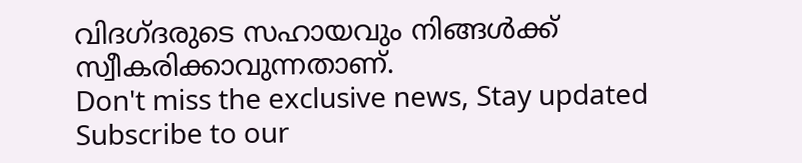വിദഗ്ദരുടെ സഹായവും നിങ്ങൾക്ക് സ്വീകരിക്കാവുന്നതാണ്.
Don't miss the exclusive news, Stay updated
Subscribe to our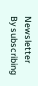Newsletter
By subscribing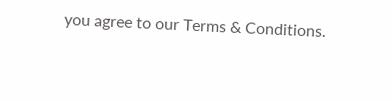you agree to our Terms & Conditions.